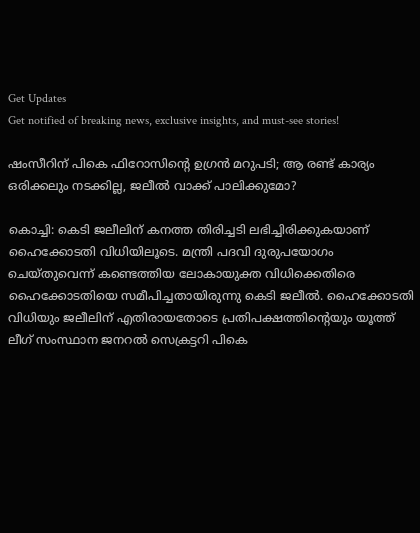Get Updates
Get notified of breaking news, exclusive insights, and must-see stories!

ഷംസീറിന് പികെ ഫിറോസിന്റെ ഉഗ്രന്‍ മറുപടി; ആ രണ്ട് കാര്യം ഒരിക്കലും നടക്കില്ല, ജലീല്‍ വാക്ക് പാലിക്കുമോ?

കൊച്ചി: കെടി ജലീലിന് കനത്ത തിരിച്ചടി ലഭിച്ചിരിക്കുകയാണ് ഹൈക്കോടതി വിധിയിലൂടെ. മന്ത്രി പദവി ദുരുപയോഗം ചെയ്തുവെന്ന് കണ്ടെത്തിയ ലോകായുക്ത വിധിക്കെതിരെ ഹൈക്കോടതിയെ സമീപിച്ചതായിരുന്നു കെടി ജലീല്‍. ഹൈക്കോടതി വിധിയും ജലീലിന് എതിരായതോടെ പ്രതിപക്ഷത്തിന്റെയും യൂത്ത് ലീഗ് സംസ്ഥാന ജനറല്‍ സെക്രട്ടറി പികെ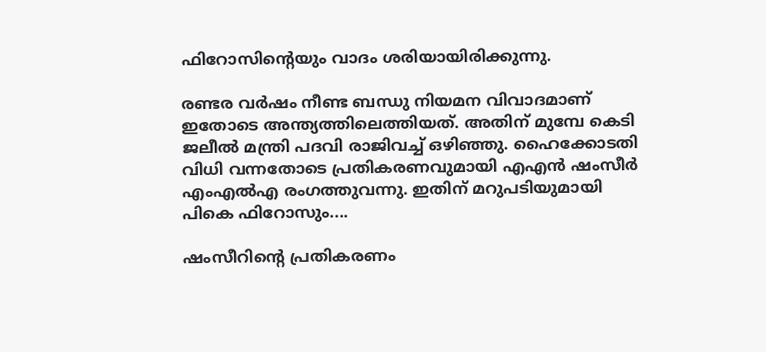ഫിറോസിന്റെയും വാദം ശരിയായിരിക്കുന്നു.

രണ്ടര വര്‍ഷം നീണ്ട ബന്ധു നിയമന വിവാദമാണ് ഇതോടെ അന്ത്യത്തിലെത്തിയത്. അതിന് മുമ്പേ കെടി ജലീല്‍ മന്ത്രി പദവി രാജിവച്ച് ഒഴിഞ്ഞു. ഹൈക്കോടതി വിധി വന്നതോടെ പ്രതികരണവുമായി എഎന്‍ ഷംസീര്‍ എംഎല്‍എ രംഗത്തുവന്നു. ഇതിന് മറുപടിയുമായി പികെ ഫിറോസും....

ഷംസീറിന്റെ പ്രതികരണം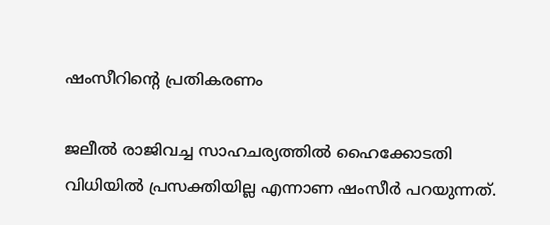ഷംസീറിന്റെ പ്രതികരണം

ജലീല്‍ രാജിവച്ച സാഹചര്യത്തില്‍ ഹൈക്കോടതി വിധിയില്‍ പ്രസക്തിയില്ല എന്നാണ ഷംസീര്‍ പറയുന്നത്.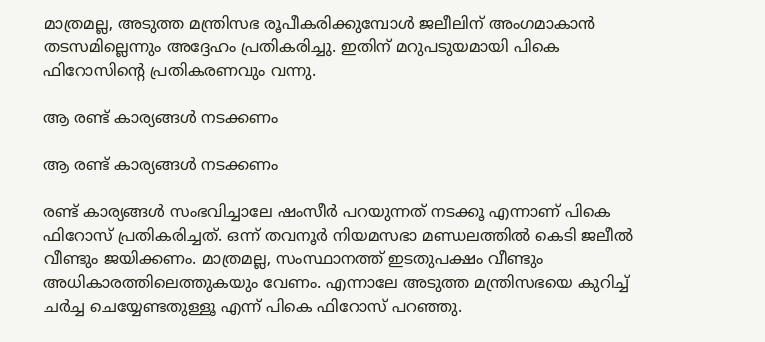മാത്രമല്ല, അടുത്ത മന്ത്രിസഭ രൂപീകരിക്കുമ്പോള്‍ ജലീലിന് അംഗമാകാന്‍ തടസമില്ലെന്നും അദ്ദേഹം പ്രതികരിച്ചു. ഇതിന് മറുപടുയമായി പികെ ഫിറോസിന്റെ പ്രതികരണവും വന്നു.

ആ രണ്ട് കാര്യങ്ങള്‍ നടക്കണം

ആ രണ്ട് കാര്യങ്ങള്‍ നടക്കണം

രണ്ട് കാര്യങ്ങള്‍ സംഭവിച്ചാലേ ഷംസീര്‍ പറയുന്നത് നടക്കൂ എന്നാണ് പികെ ഫിറോസ് പ്രതികരിച്ചത്. ഒന്ന് തവനൂര്‍ നിയമസഭാ മണ്ഡലത്തില്‍ കെടി ജലീല്‍ വീണ്ടും ജയിക്കണം. മാത്രമല്ല, സംസ്ഥാനത്ത് ഇടതുപക്ഷം വീണ്ടും അധികാരത്തിലെത്തുകയും വേണം. എന്നാലേ അടുത്ത മന്ത്രിസഭയെ കുറിച്ച് ചര്‍ച്ച ചെയ്യേണ്ടതുള്ളൂ എന്ന് പികെ ഫിറോസ് പറഞ്ഞു.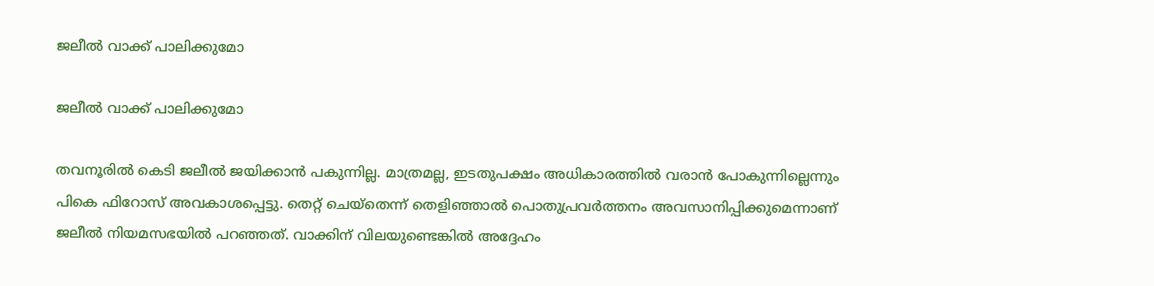ജലീല്‍ വാക്ക് പാലിക്കുമോ

ജലീല്‍ വാക്ക് പാലിക്കുമോ

തവനൂരില്‍ കെടി ജലീല്‍ ജയിക്കാന്‍ പകുന്നില്ല. മാത്രമല്ല, ഇടതുപക്ഷം അധികാരത്തില്‍ വരാന്‍ പോകുന്നില്ലെന്നും പികെ ഫിറോസ് അവകാശപ്പെട്ടു. തെറ്റ് ചെയ്‌തെന്ന് തെളിഞ്ഞാല്‍ പൊതുപ്രവര്‍ത്തനം അവസാനിപ്പിക്കുമെന്നാണ് ജലീല്‍ നിയമസഭയില്‍ പറഞ്ഞത്. വാക്കിന് വിലയുണ്ടെങ്കില്‍ അദ്ദേഹം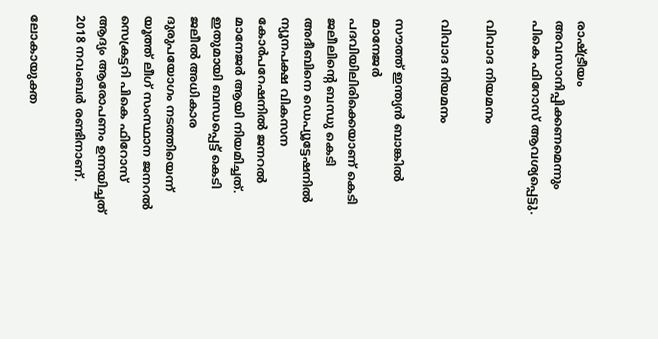രാഷ്ട്രീയം അവസാനിപ്പിക്കണമെന്നും പികെ ഫിറോസ് ആവശ്യപ്പെട്ടു.

വിവാദ നിയമനം

വിവാദ നിയമനം

സൗത്ത് ഇന്ത്യന്‍ ബാങ്കില്‍ മാനേജര്‍ പദവിയിലിരിക്കെയാണ് കെടി ജലീലിന്റെ ബന്ധു കെടി അദീബിനെ ഡെപ്യൂട്ടേഷനില്‍ ന്യൂനപക്ഷ വികസന കോര്‍പറേഷനില്‍ ജനറല്‍ മാനേജര്‍ ആയി നിയമിച്ചത്. ഇതുമായി ബന്ധപ്പെട്ട് കെടി ജലീല്‍ അധികാര ദുരുപയോഗം നടത്തിയെന്ന് യൂത്ത് ലീഗ് സംസ്ഥാന ജനറല്‍ സെക്രട്ടറി പികെ ഫിറോസ് ആദ്യം ആരോപണം ഉന്നയിച്ചത് 2018 നവംബര്‍ രണ്ടിനാണ്.

ലോകായുക്ത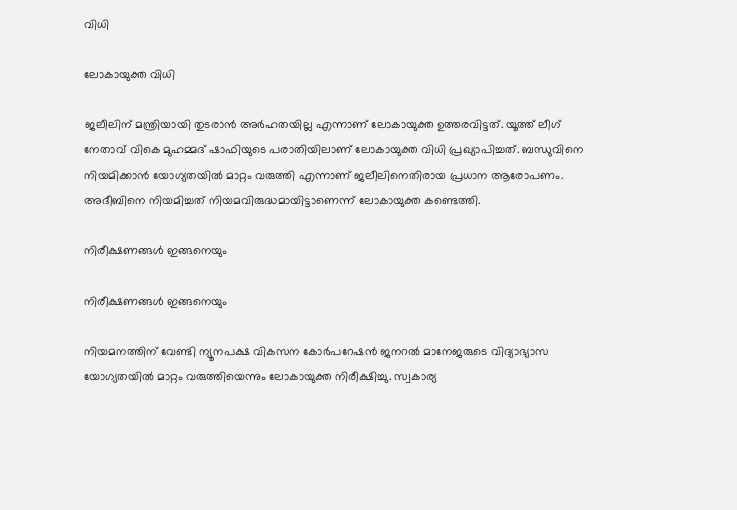വിധി

ലോകായുക്ത വിധി

ജലീലിന് മന്ത്രിയായി തുടരാന്‍ അര്‍ഹതയില്ല എന്നാണ് ലോകായുക്ത ഉത്തരവിട്ടത്. യൂത്ത് ലീഗ് നേതാവ് വികെ മുഹമ്മദ് ഷാഫിയുടെ പരാതിയിലാണ് ലോകായുക്ത വിധി പ്രഖ്യാപിച്ചത്. ബന്ധുവിനെ നിയമിക്കാന്‍ യോഗ്യതയില്‍ മാറ്റം വരുത്തി എന്നാണ് ജലീലിനെതിരായ പ്രധാന ആരോപണം. അദീബിനെ നിയമിച്ചത് നിയമവിരുദ്ധമായിട്ടാണെന്ന് ലോകായുക്ത കണ്ടെത്തി.

നിരീക്ഷണങ്ങള്‍ ഇങ്ങനെയും

നിരീക്ഷണങ്ങള്‍ ഇങ്ങനെയും

നിയമനത്തിന് വേണ്ടി ന്യൂനപക്ഷ വികസന കോര്‍പറേഷന്‍ ജനറല്‍ മാനേജരുടെ വിദ്യാഭ്യാസ യോഗ്യതയില്‍ മാറ്റം വരുത്തിയെന്നും ലോകായുക്ത നിരീക്ഷിച്ചു. സ്വകാര്യ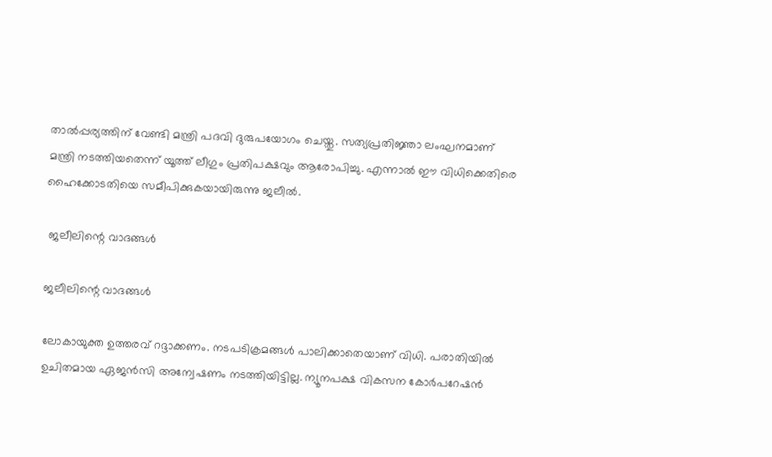താല്‍പ്പര്യത്തിന് വേണ്ടി മന്ത്രി പദവി ദുരുപയോഗം ചെയ്തു. സത്യപ്രതിജ്ഞാ ലംഘനമാണ് മന്ത്രി നടത്തിയതെന്ന് യൂത്ത് ലീഗും പ്രതിപക്ഷവും ആരോപിച്ചു. എന്നാല്‍ ഈ വിധിക്കെതിരെ ഹൈക്കോടതിയെ സമീപിക്കുകയായിരുന്നു ജലീല്‍.

 ജലീലിന്റെ വാദങ്ങള്‍

ജലീലിന്റെ വാദങ്ങള്‍

ലോകായുക്ത ഉത്തരവ് റദ്ദാക്കണം. നടപടിക്രമങ്ങള്‍ പാലിക്കാതെയാണ് വിധി. പരാതിയില്‍ ഉചിതമായ ഏജന്‍സി അന്വേഷണം നടത്തിയിട്ടില്ല. ന്യൂനപക്ഷ വികസന കോര്‍പറേഷന്‍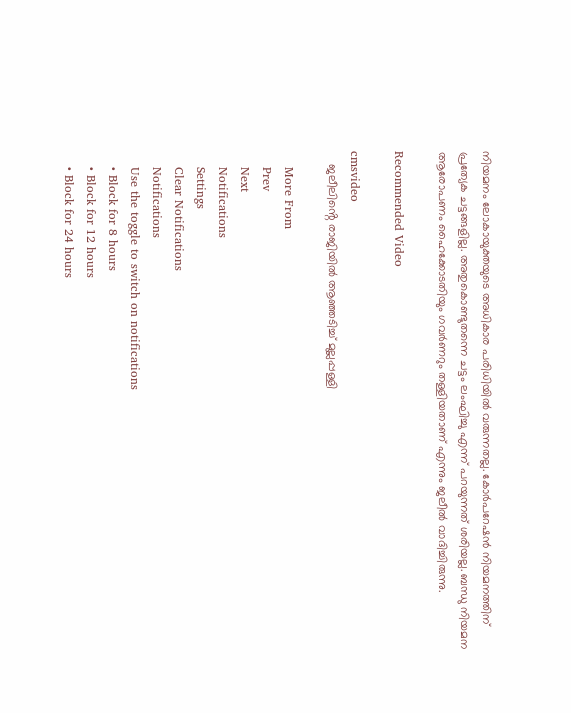നിയമനം ലോകായുക്തയുടെ അധികാര പരിധിയില്‍ വരുന്നതല്ല. കോര്‍പറേഷന്‍ നിയമനത്തിന് പ്രത്യേക ചട്ടങ്ങളില്ല. അതുകൊണ്ടുതന്നെ ചട്ടം ലംഘിച്ചു എന്ന് പറയുന്നത് ശരിയല്ല. ബന്ധു നിയമന ആരോപണം ഹൈക്കോടതിയും ഗവര്‍ണറും തള്ളിയതാണ് എന്നും ജലീല്‍ വാദിച്ചിരുന്നു.

Recommended Video

cmsvideo
    ജലീലിൻ്റെ രാജിയിൽ ആഞ്ഞടിച്ച് മുല്ലപ്പള്ളി

    More From
    Prev
    Next
    Notifications
    Settings
    Clear Notifications
    Notifications
    Use the toggle to switch on notifications
    • Block for 8 hours
    • Block for 12 hours
    • Block for 24 hours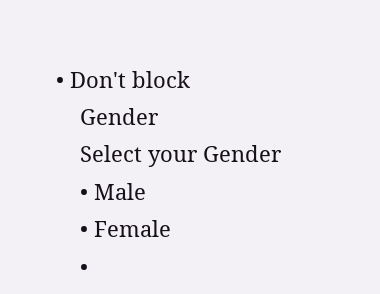• Don't block
    Gender
    Select your Gender
    • Male
    • Female
    •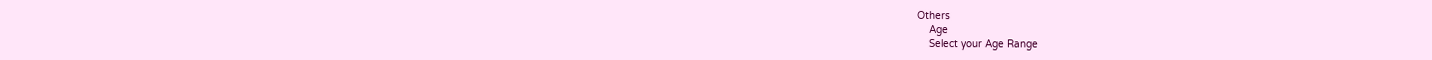Others
    Age
    Select your Age Range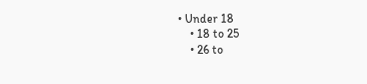• Under 18
    • 18 to 25
    • 26 to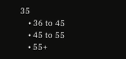35
    • 36 to 45
    • 45 to 55
    • 55+